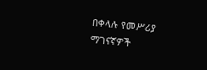በቀላሉ የመሥሪያ ማገናኛዎች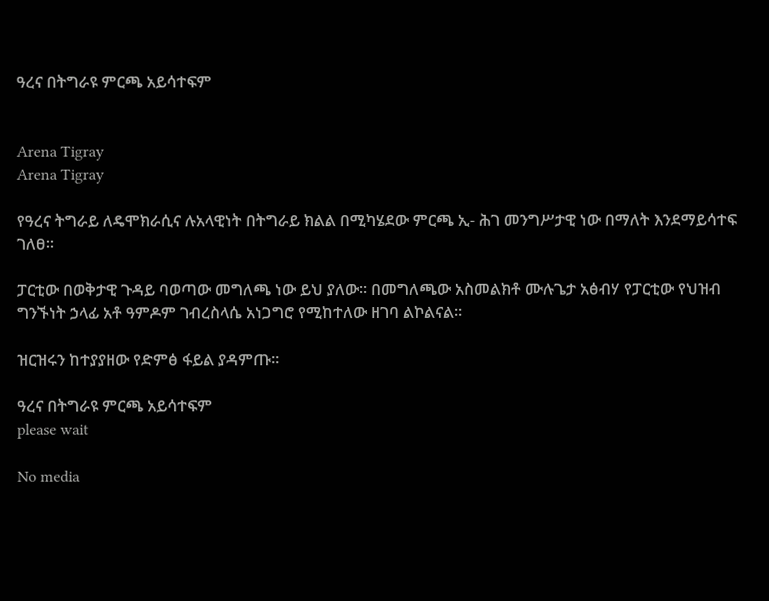ዓረና በትግራዩ ምርጫ አይሳተፍም


Arena Tigray
Arena Tigray

የዓረና ትግራይ ለዴሞክራሲና ሉአላዊነት በትግራይ ክልል በሚካሄደው ምርጫ ኢ- ሕገ መንግሥታዊ ነው በማለት እንደማይሳተፍ ገለፀ።

ፓርቲው በወቅታዊ ጉዳይ ባወጣው መግለጫ ነው ይህ ያለው። በመግለጫው አስመልክቶ ሙሉጌታ አፅብሃ የፓርቲው የህዝብ ግንኙነት ኃላፊ አቶ ዓምዶም ገብረስላሴ አነጋግሮ የሚከተለው ዘገባ ልኮልናል።

ዝርዝሩን ከተያያዘው የድምፅ ፋይል ያዳምጡ።

ዓረና በትግራዩ ምርጫ አይሳተፍም
please wait

No media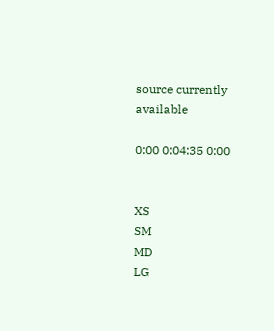source currently available

0:00 0:04:35 0:00


XS
SM
MD
LG